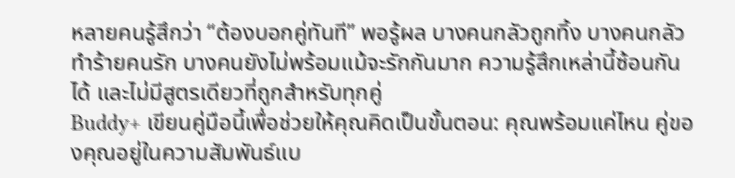หลายคนรู้สึกว่า “ต้องบอกคู่ทันที” พอรู้ผล บางคนกลัวถูกทิ้ง บางคนกลัวทำร้ายคนรัก บางคนยังไม่พร้อมแม้จะรักกันมาก ความรู้สึกเหล่านี้ซ้อนกันได้ และไม่มีสูตรเดียวที่ถูกสำหรับทุกคู่
Buddy+ เขียนคู่มือนี้เพื่อช่วยให้คุณคิดเป็นขั้นตอน: คุณพร้อมแค่ไหน คู่ของคุณอยู่ในความสัมพันธ์แบ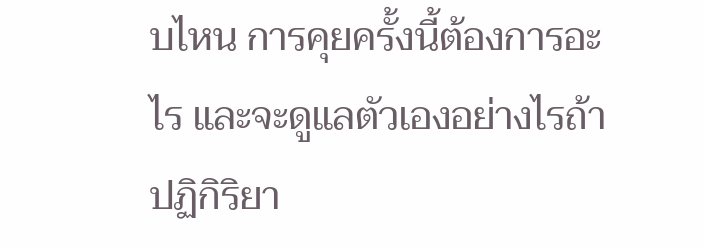บไหน การคุยครั้งนี้ต้องการอะไร และจะดูแลตัวเองอย่างไรถ้าปฏิกิริยา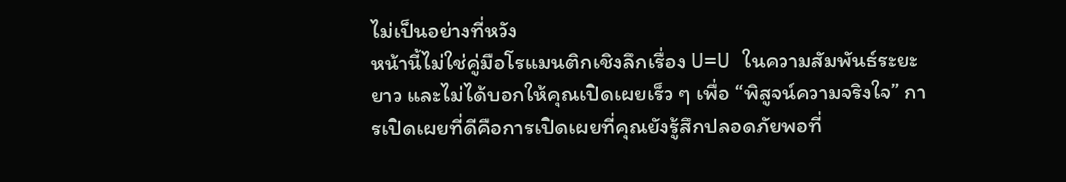ไม่เป็นอย่างที่หวัง
หน้านี้ไม่ใช่คู่มือโรแมนติกเชิงลึกเรื่อง U=U ในความสัมพันธ์ระยะยาว และไม่ได้บอกให้คุณเปิดเผยเร็ว ๆ เพื่อ “พิสูจน์ความจริงใจ” การเปิดเผยที่ดีคือการเปิดเผยที่คุณยังรู้สึกปลอดภัยพอที่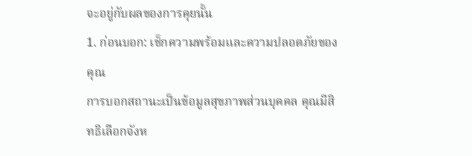จะอยู่กับผลของการคุยนั้น
1. ก่อนบอก: เช็กความพร้อมและความปลอดภัยของคุณ
การบอกสถานะเป็นข้อมูลสุขภาพส่วนบุคคล คุณมีสิทธิเลือกจังห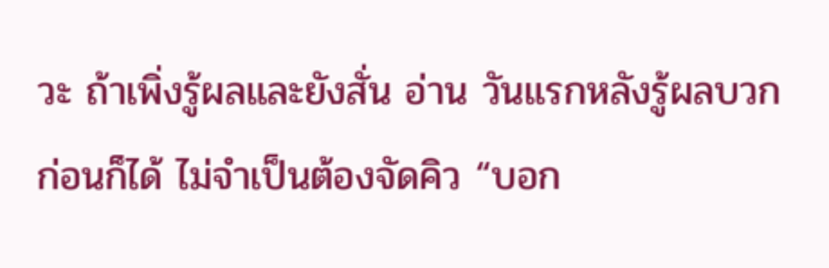วะ ถ้าเพิ่งรู้ผลและยังสั่น อ่าน วันแรกหลังรู้ผลบวก ก่อนก็ได้ ไม่จำเป็นต้องจัดคิว “บอก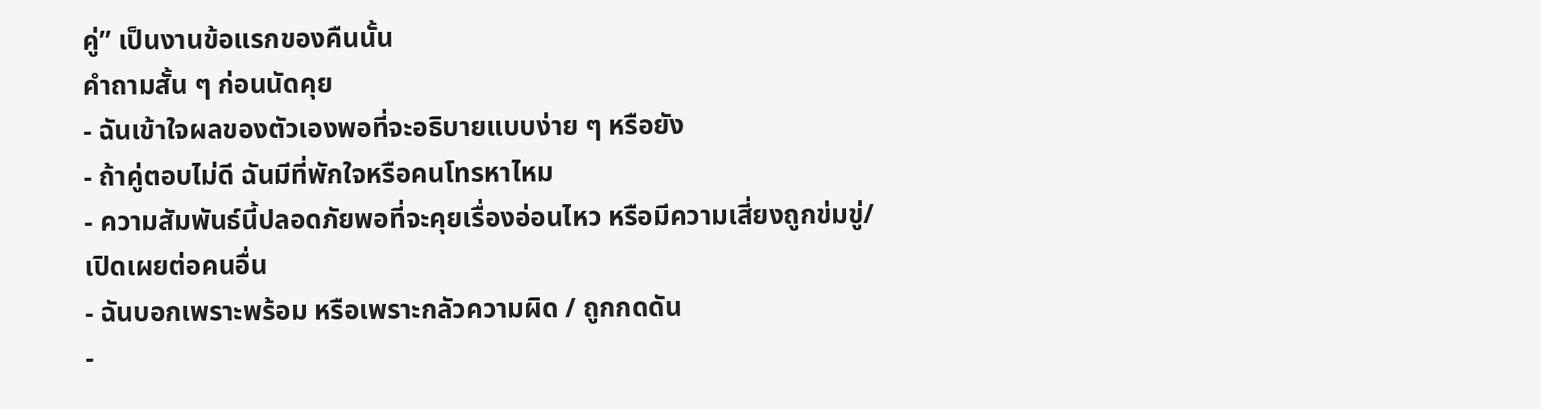คู่” เป็นงานข้อแรกของคืนนั้น
คำถามสั้น ๆ ก่อนนัดคุย
- ฉันเข้าใจผลของตัวเองพอที่จะอธิบายแบบง่าย ๆ หรือยัง
- ถ้าคู่ตอบไม่ดี ฉันมีที่พักใจหรือคนโทรหาไหม
- ความสัมพันธ์นี้ปลอดภัยพอที่จะคุยเรื่องอ่อนไหว หรือมีความเสี่ยงถูกข่มขู่/เปิดเผยต่อคนอื่น
- ฉันบอกเพราะพร้อม หรือเพราะกลัวความผิด / ถูกกดดัน
-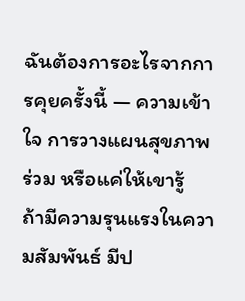ฉันต้องการอะไรจากการคุยครั้งนี้ — ความเข้าใจ การวางแผนสุขภาพร่วม หรือแค่ให้เขารู้
ถ้ามีความรุนแรงในความสัมพันธ์ มีป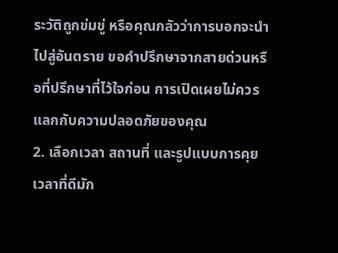ระวัติถูกข่มขู่ หรือคุณกลัวว่าการบอกจะนำไปสู่อันตราย ขอคำปรึกษาจากสายด่วนหรือที่ปรึกษาที่ไว้ใจก่อน การเปิดเผยไม่ควรแลกกับความปลอดภัยของคุณ
2. เลือกเวลา สถานที่ และรูปแบบการคุย
เวลาที่ดีมัก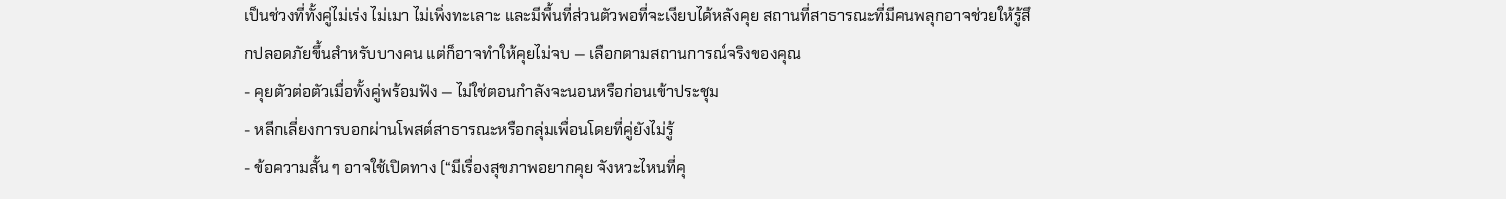เป็นช่วงที่ทั้งคู่ไม่เร่ง ไม่เมา ไม่เพิ่งทะเลาะ และมีพื้นที่ส่วนตัวพอที่จะเงียบได้หลังคุย สถานที่สาธารณะที่มีคนพลุกอาจช่วยให้รู้สึกปลอดภัยขึ้นสำหรับบางคน แต่ก็อาจทำให้คุยไม่จบ — เลือกตามสถานการณ์จริงของคุณ
- คุยตัวต่อตัวเมื่อทั้งคู่พร้อมฟัง — ไม่ใช่ตอนกำลังจะนอนหรือก่อนเข้าประชุม
- หลีกเลี่ยงการบอกผ่านโพสต์สาธารณะหรือกลุ่มเพื่อนโดยที่คู่ยังไม่รู้
- ข้อความสั้น ๆ อาจใช้เปิดทาง (“มีเรื่องสุขภาพอยากคุย จังหวะไหนที่คุ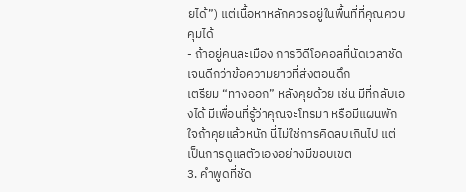ยได้”) แต่เนื้อหาหลักควรอยู่ในพื้นที่ที่คุณควบคุมได้
- ถ้าอยู่คนละเมือง การวิดีโอคอลที่นัดเวลาชัดเจนดีกว่าข้อความยาวที่ส่งตอนดึก
เตรียม “ทางออก” หลังคุยด้วย เช่น มีที่กลับเองได้ มีเพื่อนที่รู้ว่าคุณจะโทรมา หรือมีแผนพักใจถ้าคุยแล้วหนัก นี่ไม่ใช่การคิดลบเกินไป แต่เป็นการดูแลตัวเองอย่างมีขอบเขต
3. คำพูดที่ชัด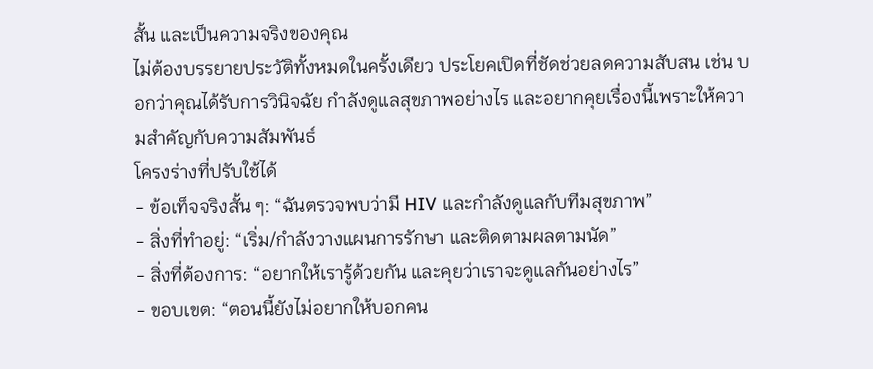สั้น และเป็นความจริงของคุณ
ไม่ต้องบรรยายประวัติทั้งหมดในครั้งเดียว ประโยคเปิดที่ชัดช่วยลดความสับสน เช่น บอกว่าคุณได้รับการวินิจฉัย กำลังดูแลสุขภาพอย่างไร และอยากคุยเรื่องนี้เพราะให้ความสำคัญกับความสัมพันธ์
โครงร่างที่ปรับใช้ได้
- ข้อเท็จจริงสั้น ๆ: “ฉันตรวจพบว่ามี HIV และกำลังดูแลกับทีมสุขภาพ”
- สิ่งที่ทำอยู่: “เริ่ม/กำลังวางแผนการรักษา และติดตามผลตามนัด”
- สิ่งที่ต้องการ: “อยากให้เรารู้ด้วยกัน และคุยว่าเราจะดูแลกันอย่างไร”
- ขอบเขต: “ตอนนี้ยังไม่อยากให้บอกคน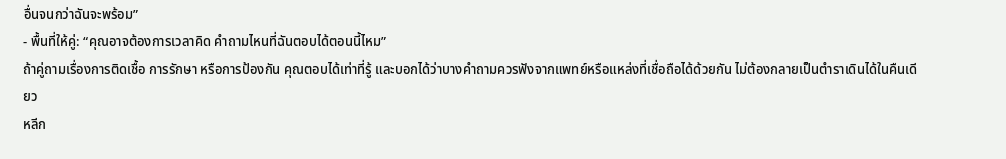อื่นจนกว่าฉันจะพร้อม”
- พื้นที่ให้คู่: “คุณอาจต้องการเวลาคิด คำถามไหนที่ฉันตอบได้ตอนนี้ไหม”
ถ้าคู่ถามเรื่องการติดเชื้อ การรักษา หรือการป้องกัน คุณตอบได้เท่าที่รู้ และบอกได้ว่าบางคำถามควรฟังจากแพทย์หรือแหล่งที่เชื่อถือได้ด้วยกัน ไม่ต้องกลายเป็นตำราเดินได้ในคืนเดียว
หลีก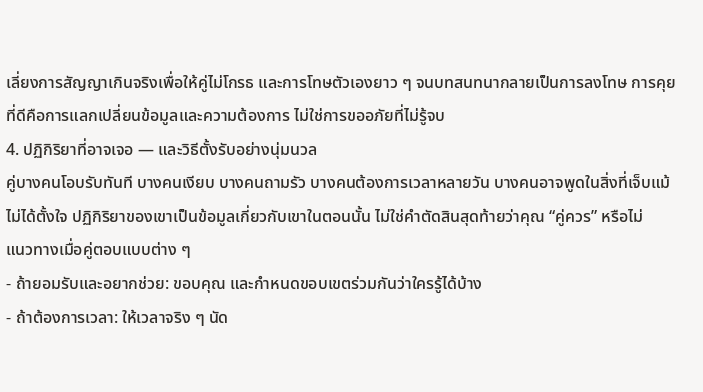เลี่ยงการสัญญาเกินจริงเพื่อให้คู่ไม่โกรธ และการโทษตัวเองยาว ๆ จนบทสนทนากลายเป็นการลงโทษ การคุยที่ดีคือการแลกเปลี่ยนข้อมูลและความต้องการ ไม่ใช่การขออภัยที่ไม่รู้จบ
4. ปฏิกิริยาที่อาจเจอ — และวิธีตั้งรับอย่างนุ่มนวล
คู่บางคนโอบรับทันที บางคนเงียบ บางคนถามรัว บางคนต้องการเวลาหลายวัน บางคนอาจพูดในสิ่งที่เจ็บแม้ไม่ได้ตั้งใจ ปฏิกิริยาของเขาเป็นข้อมูลเกี่ยวกับเขาในตอนนั้น ไม่ใช่คำตัดสินสุดท้ายว่าคุณ “คู่ควร” หรือไม่
แนวทางเมื่อคู่ตอบแบบต่าง ๆ
- ถ้ายอมรับและอยากช่วย: ขอบคุณ และกำหนดขอบเขตร่วมกันว่าใครรู้ได้บ้าง
- ถ้าต้องการเวลา: ให้เวลาจริง ๆ นัด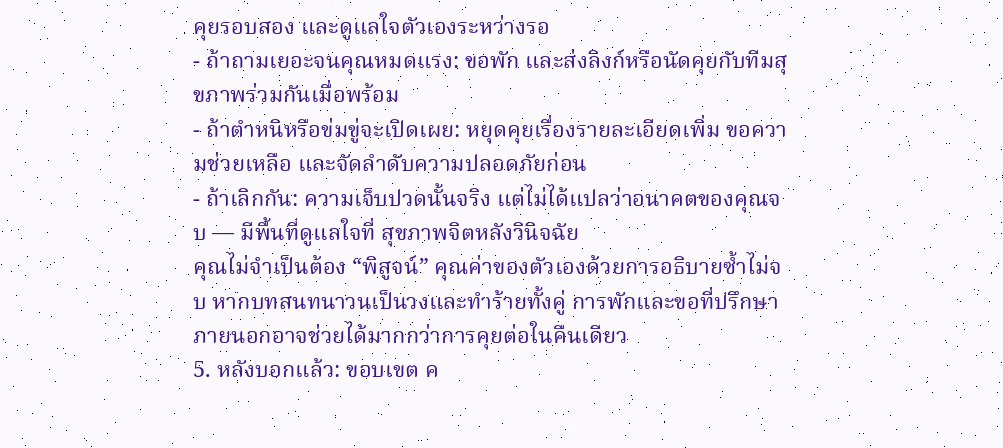คุยรอบสอง และดูแลใจตัวเองระหว่างรอ
- ถ้าถามเยอะจนคุณหมดแรง: ขอพัก และส่งลิงก์หรือนัดคุยกับทีมสุขภาพร่วมกันเมื่อพร้อม
- ถ้าตำหนิหรือข่มขู่จะเปิดเผย: หยุดคุยเรื่องรายละเอียดเพิ่ม ขอความช่วยเหลือ และจัดลำดับความปลอดภัยก่อน
- ถ้าเลิกกัน: ความเจ็บปวดนั้นจริง แต่ไม่ได้แปลว่าอนาคตของคุณจบ — มีพื้นที่ดูแลใจที่ สุขภาพจิตหลังวินิจฉัย
คุณไม่จำเป็นต้อง “พิสูจน์” คุณค่าของตัวเองด้วยการอธิบายซ้ำไม่จบ หากบทสนทนาวนเป็นวงและทำร้ายทั้งคู่ การพักและขอที่ปรึกษาภายนอกอาจช่วยได้มากกว่าการคุยต่อในคืนเดียว
5. หลังบอกแล้ว: ขอบเขต ค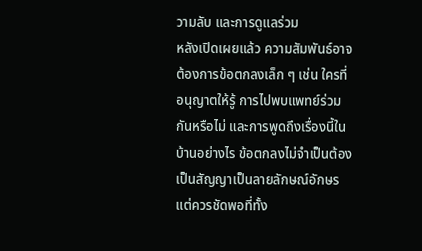วามลับ และการดูแลร่วม
หลังเปิดเผยแล้ว ความสัมพันธ์อาจต้องการข้อตกลงเล็ก ๆ เช่น ใครที่อนุญาตให้รู้ การไปพบแพทย์ร่วมกันหรือไม่ และการพูดถึงเรื่องนี้ในบ้านอย่างไร ข้อตกลงไม่จำเป็นต้องเป็นสัญญาเป็นลายลักษณ์อักษร แต่ควรชัดพอที่ทั้ง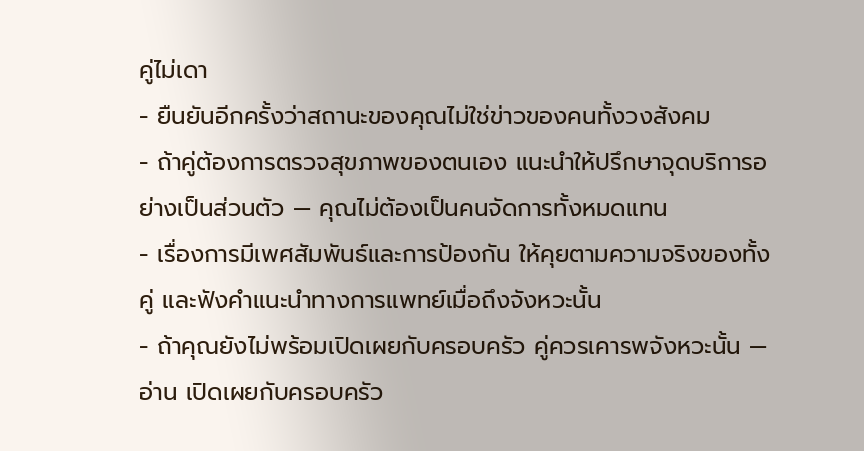คู่ไม่เดา
- ยืนยันอีกครั้งว่าสถานะของคุณไม่ใช่ข่าวของคนทั้งวงสังคม
- ถ้าคู่ต้องการตรวจสุขภาพของตนเอง แนะนำให้ปรึกษาจุดบริการอย่างเป็นส่วนตัว — คุณไม่ต้องเป็นคนจัดการทั้งหมดแทน
- เรื่องการมีเพศสัมพันธ์และการป้องกัน ให้คุยตามความจริงของทั้งคู่ และฟังคำแนะนำทางการแพทย์เมื่อถึงจังหวะนั้น
- ถ้าคุณยังไม่พร้อมเปิดเผยกับครอบครัว คู่ควรเคารพจังหวะนั้น — อ่าน เปิดเผยกับครอบครัว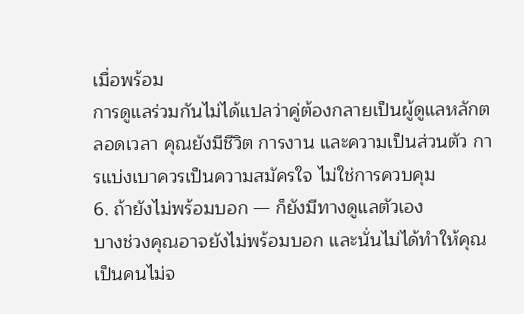เมื่อพร้อม
การดูแลร่วมกันไม่ได้แปลว่าคู่ต้องกลายเป็นผู้ดูแลหลักตลอดเวลา คุณยังมีชีวิต การงาน และความเป็นส่วนตัว การแบ่งเบาควรเป็นความสมัครใจ ไม่ใช่การควบคุม
6. ถ้ายังไม่พร้อมบอก — ก็ยังมีทางดูแลตัวเอง
บางช่วงคุณอาจยังไม่พร้อมบอก และนั่นไม่ได้ทำให้คุณเป็นคนไม่จ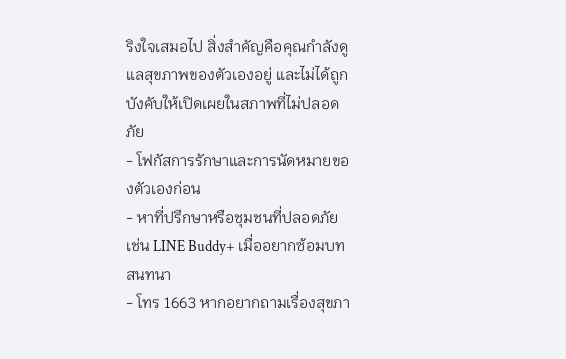ริงใจเสมอไป สิ่งสำคัญคือคุณกำลังดูแลสุขภาพของตัวเองอยู่ และไม่ได้ถูกบังคับให้เปิดเผยในสภาพที่ไม่ปลอดภัย
- โฟกัสการรักษาและการนัดหมายของตัวเองก่อน
- หาที่ปรึกษาหรือชุมชนที่ปลอดภัย เช่น LINE Buddy+ เมื่ออยากซ้อมบทสนทนา
- โทร 1663 หากอยากถามเรื่องสุขภา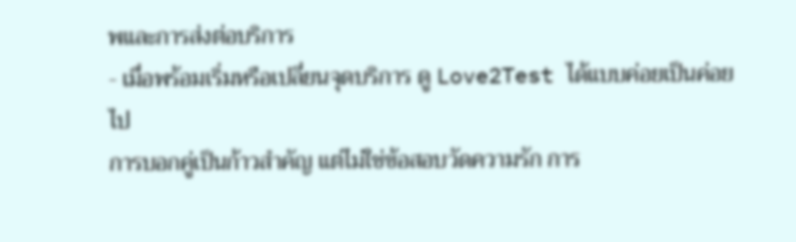พและการส่งต่อบริการ
- เมื่อพร้อมเริ่มหรือเปลี่ยนจุดบริการ ดู Love2Test ได้แบบค่อยเป็นค่อยไป
การบอกคู่เป็นก้าวสำคัญ แต่ไม่ใช่ข้อสอบวัดความรัก การ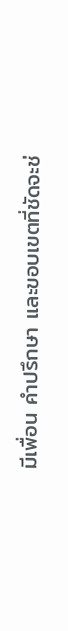มีเพื่อน คำปรึกษา และขอบเขตที่ชัดจะช่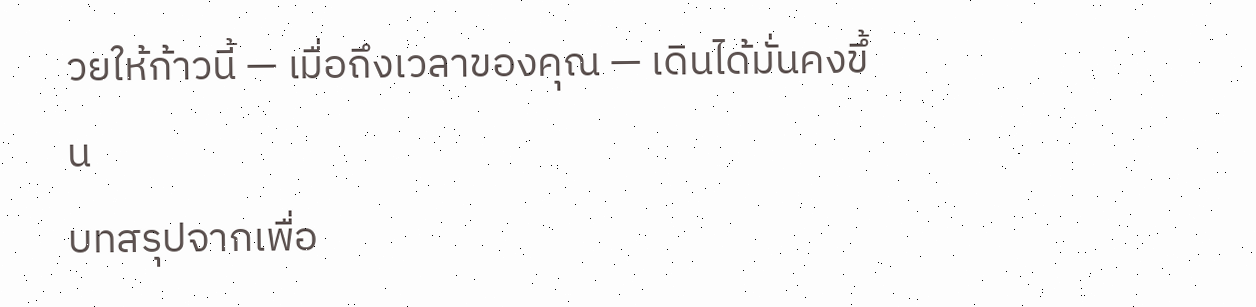วยให้ก้าวนี้ — เมื่อถึงเวลาของคุณ — เดินได้มั่นคงขึ้น
บทสรุปจากเพื่อ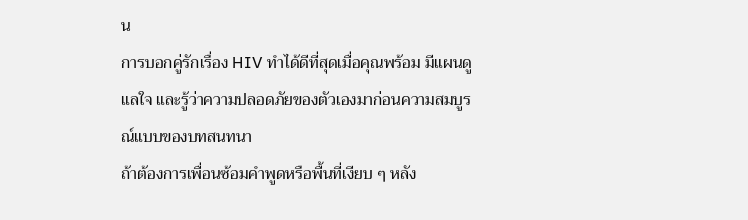น
การบอกคู่รักเรื่อง HIV ทำได้ดีที่สุดเมื่อคุณพร้อม มีแผนดูแลใจ และรู้ว่าความปลอดภัยของตัวเองมาก่อนความสมบูรณ์แบบของบทสนทนา
ถ้าต้องการเพื่อนซ้อมคำพูดหรือพื้นที่เงียบ ๆ หลัง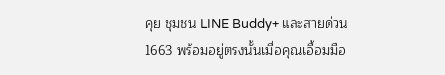คุย ชุมชน LINE Buddy+ และสายด่วน 1663 พร้อมอยู่ตรงนั้นเมื่อคุณเอื้อมมือ